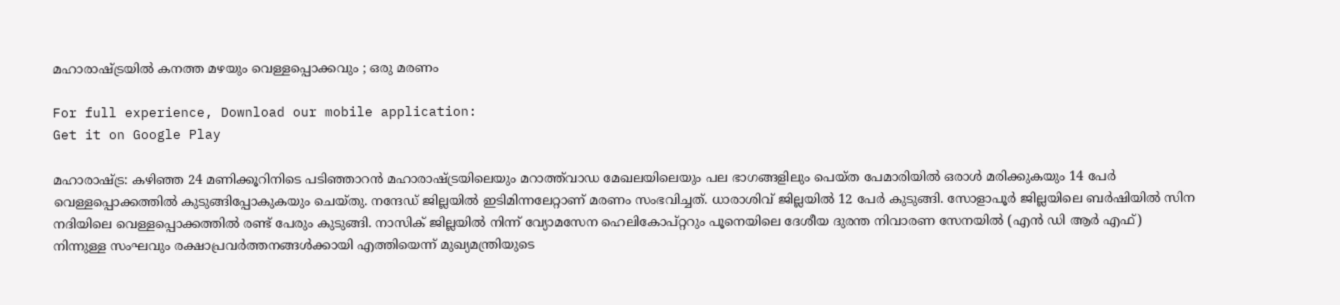മഹാരാഷ്ട്രയില്‍ കനത്ത മഴയും വെള്ളപ്പൊക്കവും ; ഒരു മരണം

For full experience, Download our mobile application:
Get it on Google Play

മഹാരാഷ്ട്ര: കഴിഞ്ഞ 24 മണിക്കൂറിനിടെ പടിഞ്ഞാറന്‍ മഹാരാഷ്ട്രയിലെയും മറാത്ത്‌വാഡ മേഖലയിലെയും പല ഭാഗങ്ങളിലും പെയ്ത പേമാരിയില്‍ ഒരാള്‍ മരിക്കുകയും 14 പേര്‍ വെള്ളപ്പൊക്കത്തില്‍ കുടുങ്ങിപ്പോകുകയും ചെയ്തു. നന്ദേഡ് ജില്ലയില്‍ ഇടിമിന്നലേറ്റാണ് മരണം സംഭവിച്ചത്. ധാരാശിവ് ജില്ലയില്‍ 12 പേര്‍ കുടുങ്ങി. സോളാപൂര്‍ ജില്ലയിലെ ബര്‍ഷിയില്‍ സിന നദിയിലെ വെള്ളപ്പൊക്കത്തില്‍ രണ്ട് പേരും കുടുങ്ങി. നാസിക് ജില്ലയില്‍ നിന്ന് വ്യോമസേന ഹെലികോപ്റ്ററും പൂനെയിലെ ദേശീയ ദുരന്ത നിവാരണ സേനയില്‍ (എന്‍ ഡി ആര്‍ എഫ്) നിന്നുള്ള സംഘവും രക്ഷാപ്രവര്‍ത്തനങ്ങള്‍ക്കായി എത്തിയെന്ന് മുഖ്യമന്ത്രിയുടെ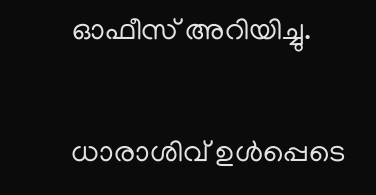ഓഫീസ് അറിയിച്ചു.

ധാരാശിവ് ഉള്‍പ്പെടെ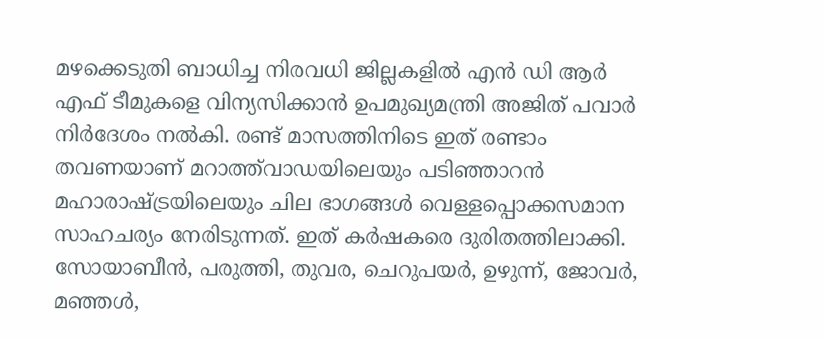മഴക്കെടുതി ബാധിച്ച നിരവധി ജില്ലകളില്‍ എന്‍ ഡി ആര്‍ എഫ് ടീമുകളെ വിന്യസിക്കാന്‍ ഉപമുഖ്യമന്ത്രി അജിത് പവാര്‍ നിര്‍ദേശം നല്‍കി. രണ്ട് മാസത്തിനിടെ ഇത് രണ്ടാം തവണയാണ് മറാത്ത്‌വാഡയിലെയും പടിഞ്ഞാറന്‍ മഹാരാഷ്ട്രയിലെയും ചില ഭാഗങ്ങള്‍ വെള്ളപ്പൊക്കസമാന സാഹചര്യം നേരിടുന്നത്. ഇത് കര്‍ഷകരെ ദുരിതത്തിലാക്കി. സോയാബീന്‍, പരുത്തി, തുവര, ചെറുപയര്‍, ഉഴുന്ന്, ജോവര്‍, മഞ്ഞള്‍,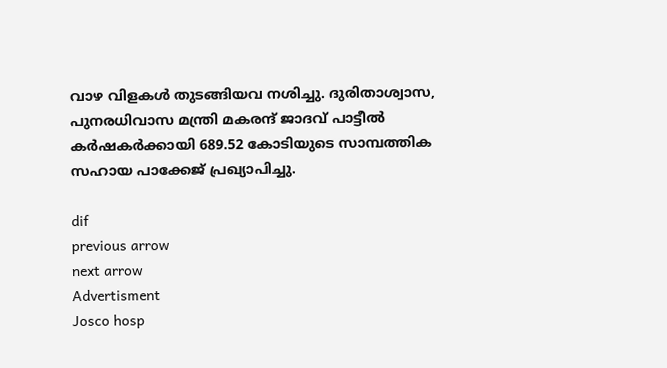വാഴ വിളകള്‍ തുടങ്ങിയവ നശിച്ചു. ദുരിതാശ്വാസ, പുനരധിവാസ മന്ത്രി മകരന്ദ് ജാദവ് പാട്ടീല്‍ കര്‍ഷകര്‍ക്കായി 689.52 കോടിയുടെ സാമ്പത്തിക സഹായ പാക്കേജ് പ്രഖ്യാപിച്ചു.

dif
previous arrow
next arrow
Advertisment
Josco hosp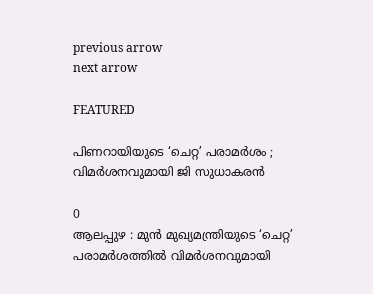previous arrow
next arrow

FEATURED

പിണറായിയുടെ ‘ചെറ്റ’ പരാമർശം ; വിമർശനവുമായി ജി സുധാകരൻ

0
ആലപ്പുഴ : മുൻ മുഖ്യമന്ത്രിയുടെ ‘ചെറ്റ’ പരാമർശത്തിൽ വിമർശനവുമായി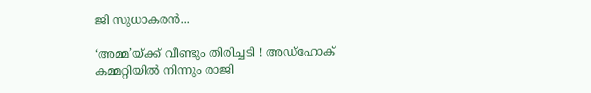ജി സുധാകരൻ...

‘അമ്മ’യ്ക്ക് വീണ്ടും തിരിച്ചടി ! അഡ്ഹോക് കമ്മറ്റിയിൽ നിന്നും രാജി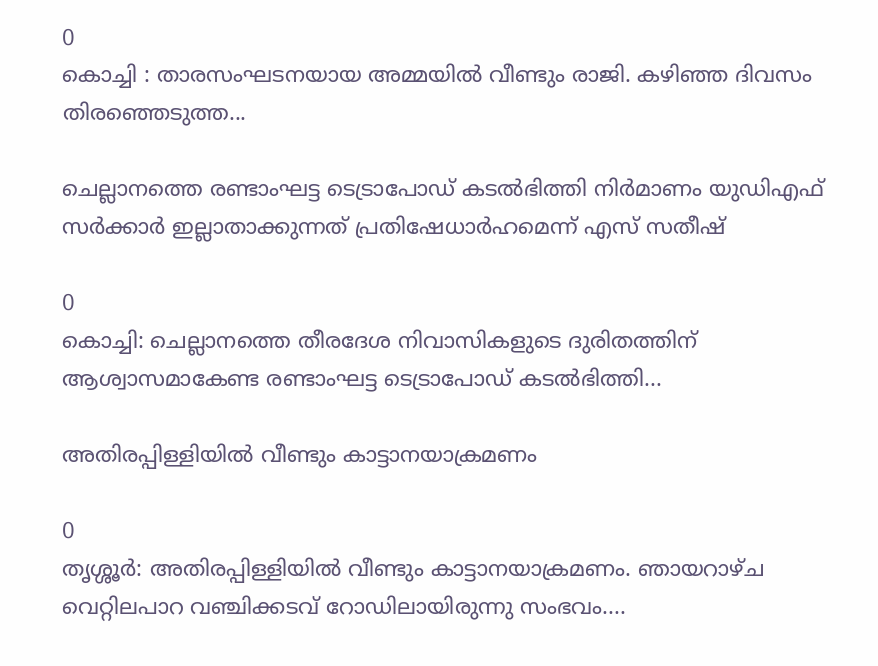0
കൊച്ചി : താരസംഘടനയായ അമ്മയിൽ വീണ്ടും രാജി. കഴിഞ്ഞ ദിവസം തിരഞ്ഞെടുത്ത...

ചെല്ലാനത്തെ രണ്ടാംഘട്ട ടെട്രാപോഡ് കടൽഭിത്തി നിർമാണം യുഡിഎഫ് സർക്കാർ ഇല്ലാതാക്കുന്നത് പ്രതിഷേധാർഹമെന്ന് എസ് സതീഷ്

0
കൊച്ചി: ചെല്ലാനത്തെ തീരദേശ നിവാസികളുടെ ദുരിതത്തിന് ആശ്വാസമാകേണ്ട രണ്ടാംഘട്ട ടെട്രാപോഡ് കടൽഭിത്തി...

അതിരപ്പിള്ളിയിൽ വീണ്ടും കാട്ടാനയാക്രമണം

0
തൃശ്ശൂർ: അതിരപ്പിള്ളിയിൽ വീണ്ടും കാട്ടാനയാക്രമണം. ഞായറാഴ്ച വെറ്റിലപാറ വഞ്ചിക്കടവ് റോഡിലായിരുന്നു സംഭവം....